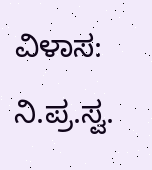ವಿಳಾಸ:
ನಿ.ಪ್ರ.ಸ್ವ.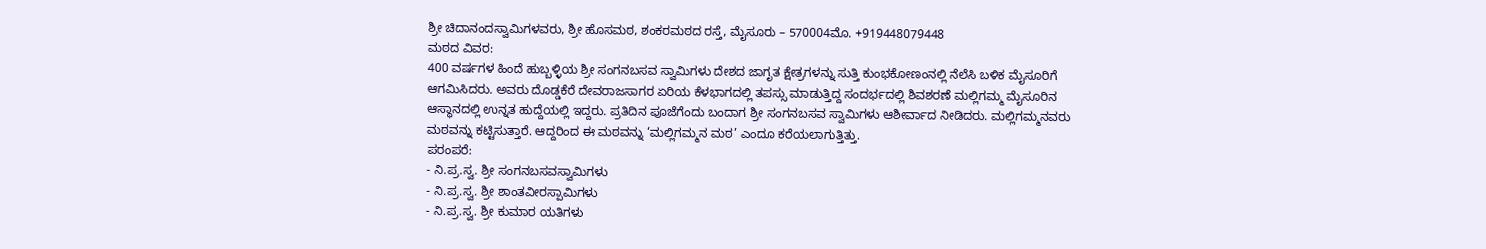ಶ್ರೀ ಚಿದಾನಂದಸ್ವಾಮಿಗಳವರು, ಶ್ರೀ ಹೊಸಮಠ, ಶಂಕರಮಠದ ರಸ್ತೆ, ಮೈಸೂರು – 570004ಮೊ. +919448079448
ಮಠದ ವಿವರ:
400 ವರ್ಷಗಳ ಹಿಂದೆ ಹುಬ್ಬಳ್ಳಿಯ ಶ್ರೀ ಸಂಗನಬಸವ ಸ್ವಾಮಿಗಳು ದೇಶದ ಜಾಗೃತ ಕ್ಷೇತ್ರಗಳನ್ನು ಸುತ್ತಿ ಕುಂಭಕೋಣಂನಲ್ಲಿ ನೆಲೆಸಿ ಬಳಿಕ ಮೈಸೂರಿಗೆ ಆಗಮಿಸಿದರು. ಅವರು ದೊಡ್ಡಕೆರೆ ದೇವರಾಜಸಾಗರ ಏರಿಯ ಕೆಳಭಾಗದಲ್ಲಿ ತಪಸ್ಸು ಮಾಡುತ್ತಿದ್ದ ಸಂದರ್ಭದಲ್ಲಿ ಶಿವಶರಣೆ ಮಲ್ಲಿಗಮ್ಮ ಮೈಸೂರಿನ ಆಸ್ಥಾನದಲ್ಲಿ ಉನ್ನತ ಹುದ್ದೆಯಲ್ಲಿ ಇದ್ದರು. ಪ್ರತಿದಿನ ಪೂಜೆಗೆಂದು ಬಂದಾಗ ಶ್ರೀ ಸಂಗನಬಸವ ಸ್ವಾಮಿಗಳು ಆಶೀರ್ವಾದ ನೀಡಿದರು. ಮಲ್ಲಿಗಮ್ಮನವರು ಮಠವನ್ನು ಕಟ್ಟಿಸುತ್ತಾರೆ. ಆದ್ದರಿಂದ ಈ ಮಠವನ್ನು ‘ಮಲ್ಲಿಗಮ್ಮನ ಮಠ’ ಎಂದೂ ಕರೆಯಲಾಗುತ್ತಿತ್ತು.
ಪರಂಪರೆ:
- ನಿ.ಪ್ರ.ಸ್ವ. ಶ್ರೀ ಸಂಗನಬಸವಸ್ವಾಮಿಗಳು
- ನಿ.ಪ್ರ.ಸ್ವ. ಶ್ರೀ ಶಾಂತವೀರಸ್ಪಾಮಿಗಳು
- ನಿ.ಪ್ರ.ಸ್ವ. ಶ್ರೀ ಕುಮಾರ ಯತಿಗಳು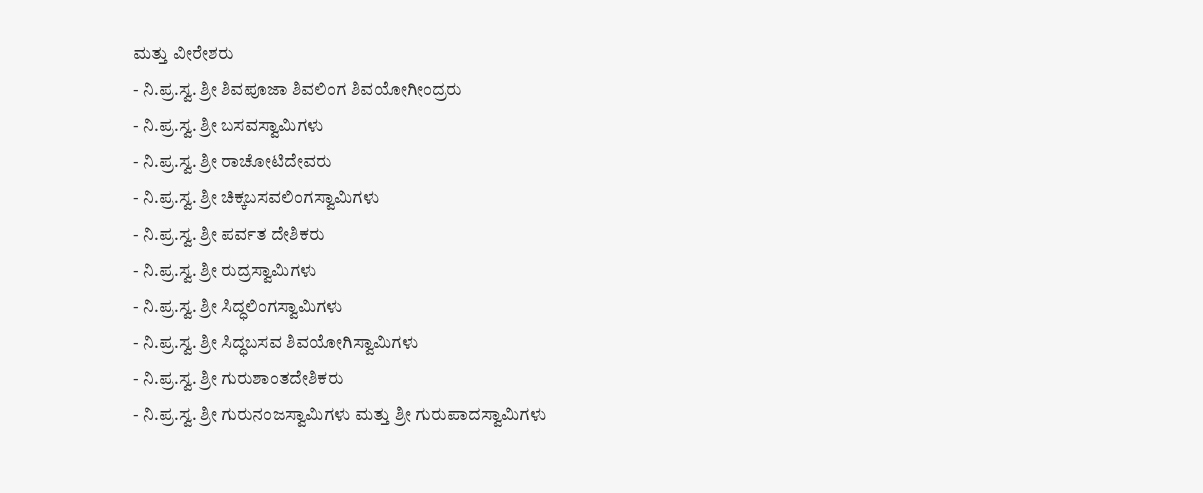ಮತ್ತು ವೀರೇಶರು
- ನಿ.ಪ್ರ.ಸ್ವ. ಶ್ರೀ ಶಿವಪೂಜಾ ಶಿವಲಿಂಗ ಶಿವಯೋಗೀಂದ್ರರು
- ನಿ.ಪ್ರ.ಸ್ವ. ಶ್ರೀ ಬಸವಸ್ವಾಮಿಗಳು
- ನಿ.ಪ್ರ.ಸ್ವ. ಶ್ರೀ ರಾಚೋಟಿದೇವರು
- ನಿ.ಪ್ರ.ಸ್ವ. ಶ್ರೀ ಚಿಕ್ಕಬಸವಲಿಂಗಸ್ವಾಮಿಗಳು
- ನಿ.ಪ್ರ.ಸ್ವ. ಶ್ರೀ ಪರ್ವತ ದೇಶಿಕರು
- ನಿ.ಪ್ರ.ಸ್ವ. ಶ್ರೀ ರುದ್ರಸ್ವಾಮಿಗಳು
- ನಿ.ಪ್ರ.ಸ್ವ. ಶ್ರೀ ಸಿದ್ಧಲಿಂಗಸ್ವಾಮಿಗಳು
- ನಿ.ಪ್ರ.ಸ್ವ. ಶ್ರೀ ಸಿದ್ಧಬಸವ ಶಿವಯೋಗಿಸ್ವಾಮಿಗಳು
- ನಿ.ಪ್ರ.ಸ್ವ. ಶ್ರೀ ಗುರುಶಾಂತದೇಶಿಕರು
- ನಿ.ಪ್ರ.ಸ್ವ. ಶ್ರೀ ಗುರುನಂಜಸ್ವಾಮಿಗಳು ಮತ್ತು ಶ್ರೀ ಗುರುಪಾದಸ್ವಾಮಿಗಳು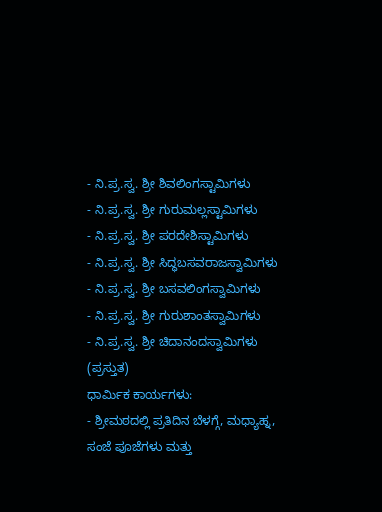- ನಿ.ಪ್ರ.ಸ್ವ. ಶ್ರೀ ಶಿವಲಿಂಗಸ್ಟಾಮಿಗಳು
- ನಿ.ಪ್ರ.ಸ್ವ. ಶ್ರೀ ಗುರುಮಲ್ಲಸ್ಟಾಮಿಗಳು
- ನಿ.ಪ್ರ.ಸ್ವ. ಶ್ರೀ ಪರದೇಶಿಸ್ಟಾಮಿಗಳು
- ನಿ.ಪ್ರ.ಸ್ವ. ಶ್ರೀ ಸಿದ್ಧಬಸವರಾಜಸ್ವಾಮಿಗಳು
- ನಿ.ಪ್ರ.ಸ್ವ. ಶ್ರೀ ಬಸವಲಿಂಗಸ್ವಾಮಿಗಳು
- ನಿ.ಪ್ರ.ಸ್ವ. ಶ್ರೀ ಗುರುಶಾಂತಸ್ವಾಮಿಗಳು
- ನಿ.ಪ್ರ.ಸ್ವ. ಶ್ರೀ ಚಿದಾನಂದಸ್ವಾಮಿಗಳು (ಪ್ರಸ್ತುತ)
ಧಾರ್ಮಿಕ ಕಾರ್ಯಗಳು:
- ಶ್ರೀಮಠದಲ್ಲಿ ಪ್ರತಿದಿನ ಬೆಳಗ್ಗೆ, ಮಧ್ಯಾಹ್ನ, ಸಂಜೆ ಪೂಜೆಗಳು ಮತ್ತು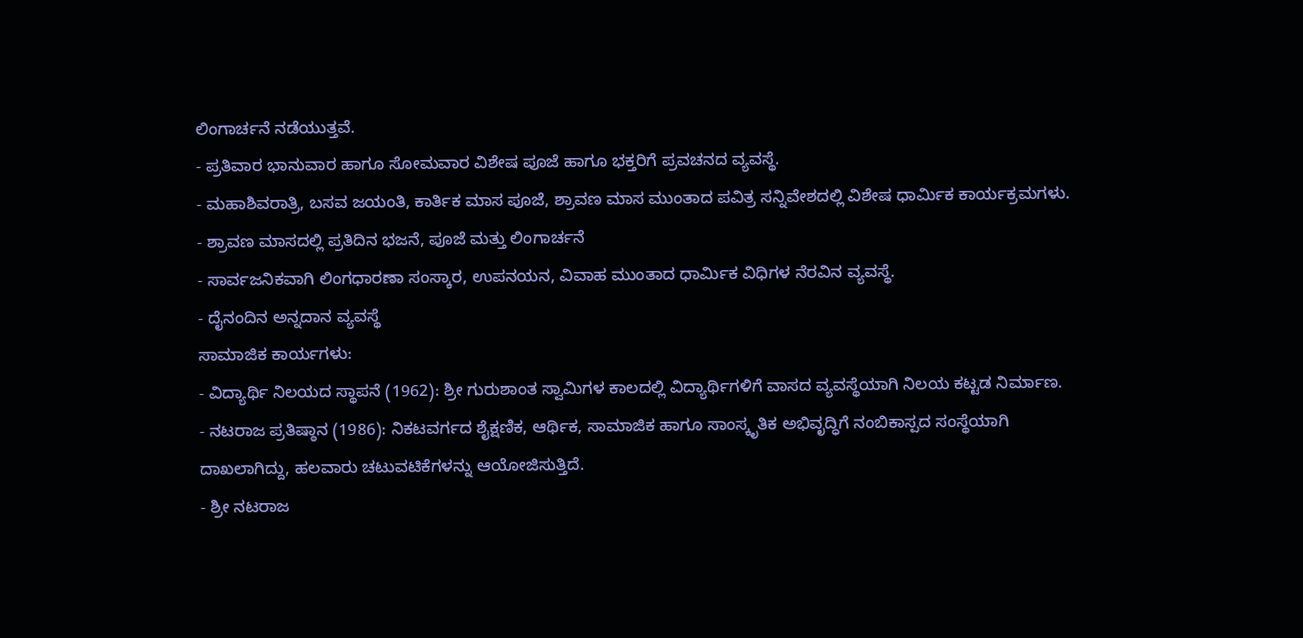ಲಿಂಗಾರ್ಚನೆ ನಡೆಯುತ್ತವೆ.
- ಪ್ರತಿವಾರ ಭಾನುವಾರ ಹಾಗೂ ಸೋಮವಾರ ವಿಶೇಷ ಪೂಜೆ ಹಾಗೂ ಭಕ್ತರಿಗೆ ಪ್ರವಚನದ ವ್ಯವಸ್ಥೆ.
- ಮಹಾಶಿವರಾತ್ರಿ, ಬಸವ ಜಯಂತಿ, ಕಾರ್ತಿಕ ಮಾಸ ಪೂಜೆ, ಶ್ರಾವಣ ಮಾಸ ಮುಂತಾದ ಪವಿತ್ರ ಸನ್ನಿವೇಶದಲ್ಲಿ ವಿಶೇಷ ಧಾರ್ಮಿಕ ಕಾರ್ಯಕ್ರಮಗಳು.
- ಶ್ರಾವಣ ಮಾಸದಲ್ಲಿ ಪ್ರತಿದಿನ ಭಜನೆ, ಪೂಜೆ ಮತ್ತು ಲಿಂಗಾರ್ಚನೆ
- ಸಾರ್ವಜನಿಕವಾಗಿ ಲಿಂಗಧಾರಣಾ ಸಂಸ್ಕಾರ, ಉಪನಯನ, ವಿವಾಹ ಮುಂತಾದ ಧಾರ್ಮಿಕ ವಿಧಿಗಳ ನೆರವಿನ ವ್ಯವಸ್ಥೆ.
- ದೈನಂದಿನ ಅನ್ನದಾನ ವ್ಯವಸ್ಥೆ
ಸಾಮಾಜಿಕ ಕಾರ್ಯಗಳು:
- ವಿದ್ಯಾರ್ಥಿ ನಿಲಯದ ಸ್ಥಾಪನೆ (1962): ಶ್ರೀ ಗುರುಶಾಂತ ಸ್ವಾಮಿಗಳ ಕಾಲದಲ್ಲಿ ವಿದ್ಯಾರ್ಥಿಗಳಿಗೆ ವಾಸದ ವ್ಯವಸ್ಥೆಯಾಗಿ ನಿಲಯ ಕಟ್ಟಡ ನಿರ್ಮಾಣ.
- ನಟರಾಜ ಪ್ರತಿಷ್ಠಾನ (1986): ನಿಕಟವರ್ಗದ ಶೈಕ್ಷಣಿಕ, ಆರ್ಥಿಕ, ಸಾಮಾಜಿಕ ಹಾಗೂ ಸಾಂಸ್ಕೃತಿಕ ಅಭಿವೃದ್ಧಿಗೆ ನಂಬಿಕಾಸ್ಪದ ಸಂಸ್ಥೆಯಾಗಿ ದಾಖಲಾಗಿದ್ದು, ಹಲವಾರು ಚಟುವಟಿಕೆಗಳನ್ನು ಆಯೋಜಿಸುತ್ತಿದೆ.
- ಶ್ರೀ ನಟರಾಜ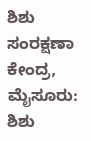ಶಿಶು ಸಂರಕ್ಷಣಾ ಕೇಂದ್ರ, ಮೈಸೂರು: ಶಿಶು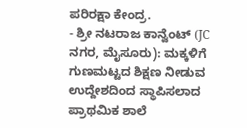ಪರಿರಕ್ಷಾ ಕೇಂದ್ರ.
- ಶ್ರೀ ನಟರಾಜ ಕಾನ್ವೆಂಟ್ (JC ನಗರ, ಮೈಸೂರು): ಮಕ್ಕಳಿಗೆ ಗುಣಮಟ್ಟದ ಶಿಕ್ಷಣ ನೀಡುವ ಉದ್ದೇಶದಿಂದ ಸ್ಥಾಪಿಸಲಾದ ಪ್ರಾಥಮಿಕ ಶಾಲೆ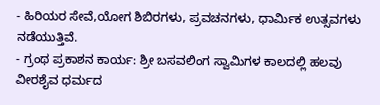- ಹಿರಿಯರ ಸೇವೆ,ಯೋಗ ಶಿಬಿರಗಳು, ಪ್ರವಚನಗಳು, ಧಾರ್ಮಿಕ ಉತ್ಸವಗಳು ನಡೆಯುತ್ತಿವೆ.
- ಗ್ರಂಥ ಪ್ರಕಾಶನ ಕಾರ್ಯ: ಶ್ರೀ ಬಸವಲಿಂಗ ಸ್ವಾಮಿಗಳ ಕಾಲದಲ್ಲಿ ಹಲವು ವೀರಶೈವ ಧರ್ಮದ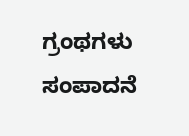ಗ್ರಂಥಗಳು ಸಂಪಾದನೆ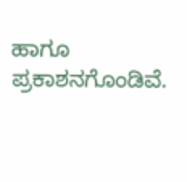ಹಾಗೂ ಪ್ರಕಾಶನಗೊಂಡಿವೆ.